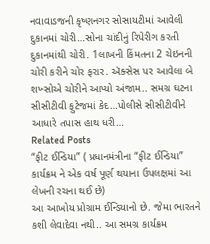નવાવાડજની કૃષ્ણનગર સોસાયટીમાં આવેલી દુકાનમાં ચોરી…સોના ચાંદીનું રિપેરીગ કરતી દુકાનમાંથી ચોરી. 1લાખની કિંમતના 2 ચેઇનની ચોરી કરીને ચોર ફરાર. ઍક્સેસ પર આવેલા બે શખ્સોએ ચોરીને આપ્યો અંજામ.. સમગ્ર ઘટના સીસીટીવી ફુટેજમાં કેદ…પોલીસે સીસીટીવીને આધારે તપાસ હાથ ધરી…
Related Posts
“ફીટ ઈન્ડિયા” ( પ્રધાનમંત્રીના “ફીટ ઈન્ડિયા” કાર્યક્રમ ને એક વર્ષ પૂર્ણ થયાના ઉપલક્ષમાં આ લેખની રચના થઈ છે)
આ આખોય પ્રોગ્રામ ઈન્ડિયાનો છે. જેમા ભારતને કશી લેવાદેવા નથી.. આ સમગ્ર કાર્યક્રમ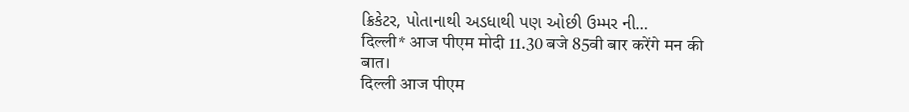ક્રિકેટર, પોતાનાથી અડધાથી પણ ઓછી ઉમ્મર ની…
दिल्ली* आज पीएम मोदी 11.30 बजे 85वी बार करेंगे मन की बात।
दिल्ली आज पीएम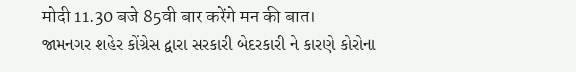मोदी 11.30 बजे 85वी बार करेंगे मन की बात।
જામનગર શહેર કોંગ્રેસ દ્વારા સરકારી બેદરકારી ને કારણે કોરોના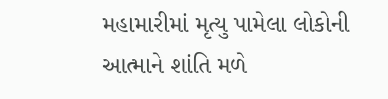મહામારીમાં મૃત્યુ પામેલા લોકોની આત્માને શાંતિ મળે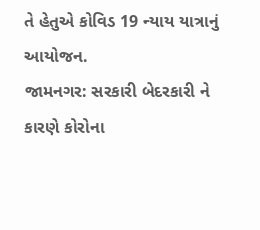તે હેતુએ કોવિડ 19 ન્યાય યાત્રાનું આયોજન.
જામનગર: સરકારી બેદરકારી ને કારણે કોરોના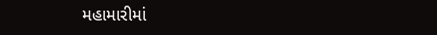મહામારીમાં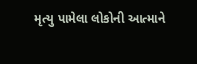મૃત્યુ પામેલા લોકોની આત્માને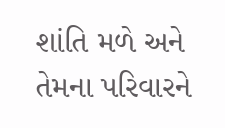શાંતિ મળે અને તેમના પરિવારને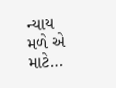ન્યાય મળે એ માટે…